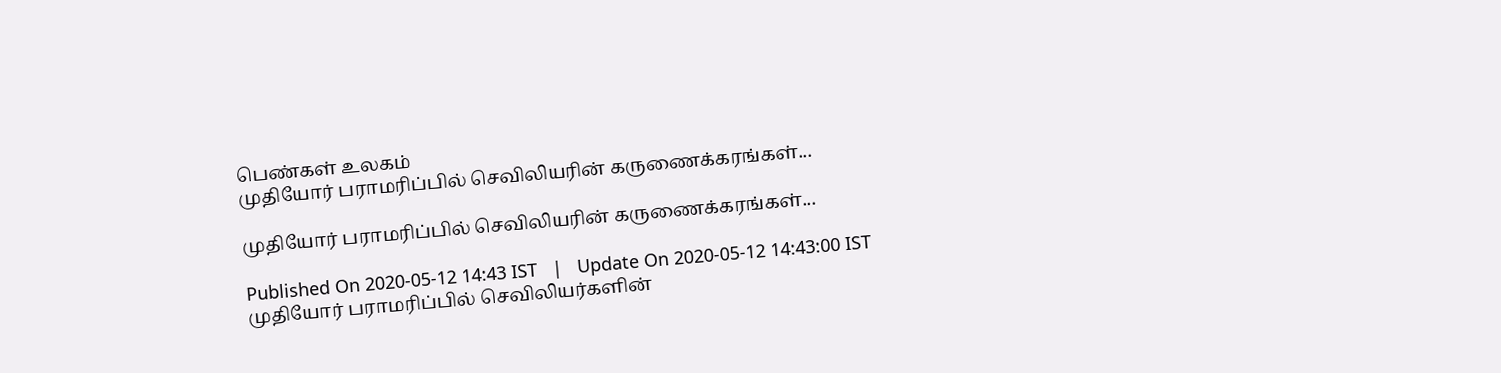பெண்கள் உலகம்
முதியோர் பராமரிப்பில் செவிலியரின் கருணைக்கரங்கள்...

முதியோர் பராமரிப்பில் செவிலியரின் கருணைக்கரங்கள்...

Published On 2020-05-12 14:43 IST   |   Update On 2020-05-12 14:43:00 IST
முதியோர் பராமரிப்பில் செவிலியர்களின்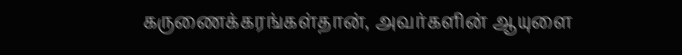கருணைக்கரங்கள்தான், அவர்களின் ஆயுளை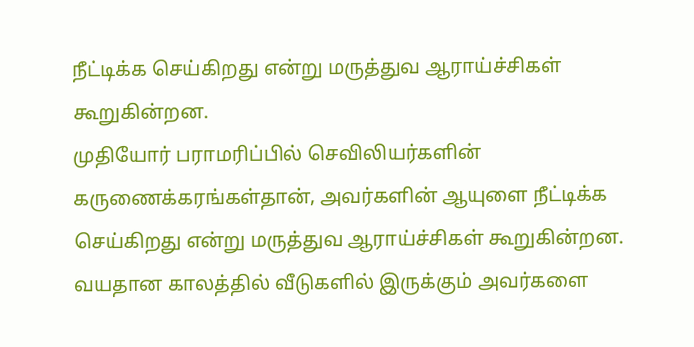நீட்டிக்க செய்கிறது என்று மருத்துவ ஆராய்ச்சிகள் கூறுகின்றன.
முதியோர் பராமரிப்பில் செவிலியர்களின் கருணைக்கரங்கள்தான், அவர்களின் ஆயுளை நீட்டிக்க செய்கிறது என்று மருத்துவ ஆராய்ச்சிகள் கூறுகின்றன. வயதான காலத்தில் வீடுகளில் இருக்கும் அவர்களை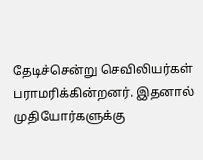தேடிச்சென்று செவிலியர்கள் பராமரிக்கின்றனர். இதனால் முதியோர்களுக்கு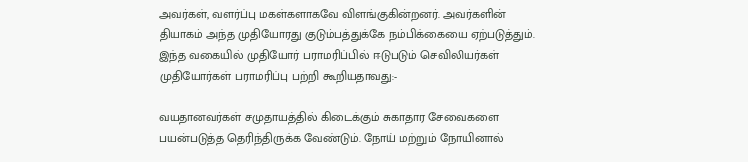அவர்கள், வளர்ப்பு மகள்களாகவே விளங்குகின்றனர். அவர்களின் தியாகம் அந்த முதியோரது குடும்பத்துக்கே நம்பிக்கையை ஏற்படுத்தும். இந்த வகையில் முதியோர் பராமரிப்பில் ஈடுபடும் செவிலியர்கள் முதியோர்கள் பராமரிப்பு பற்றி கூறியதாவது:-

வயதானவர்கள் சமுதாயத்தில் கிடைக்கும் சுகாதார சேவைகளை பயன்படுத்த தெரிந்திருக்க வேண்டும். நோய் மற்றும் நோயினால்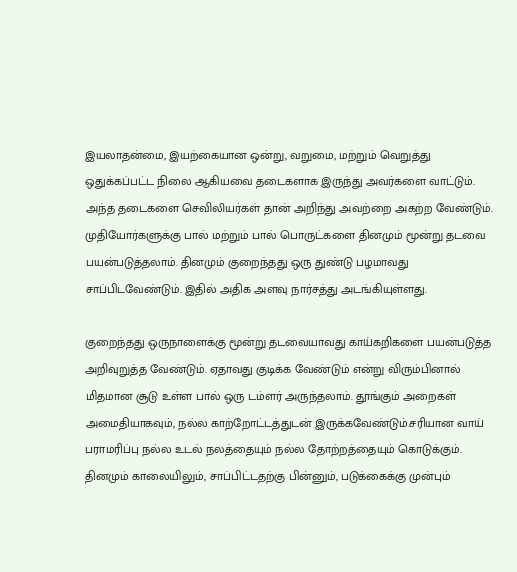இயலாதன்மை, இயற்கையான ஒன்று, வறுமை, மற்றும் வெறுத்து ஒதுக்கப்பட்ட நிலை ஆகியவை தடைகளாக இருந்து அவர்களை வாட்டும். அந்த தடைகளை செவிலியர்கள் தான் அறிந்து அவற்றை அகற்ற வேண்டும். முதியோர்களுக்கு பால் மற்றும் பால் பொருட்களை தினமும் மூன்று தடவை பயன்படுத்தலாம். தினமும் குறைந்தது ஒரு துண்டு பழமாவது சாப்பிடவேண்டும். இதில் அதிக அளவு நார்சத்து அடங்கியுள்ளது.

குறைந்தது ஒருநாளைக்கு மூன்று தடவையாவது காய்கறிகளை பயன்படுத்த அறிவுறுத்த வேண்டும். ஏதாவது குடிக்க வேண்டும் என்று விரும்பினால் மிதமான சூடு உள்ள பால் ஒரு டம்ளர் அருந்தலாம். தூங்கும் அறைகள் அமைதியாகவும், நல்ல காற்றோட்டத்துடன் இருக்கவேண்டும்.சரியான வாய் பராமரிப்பு நல்ல உடல் நலத்தையும் நல்ல தோற்றத்தையும் கொடுக்கும். தினமும் காலையிலும், சாப்பிட்டதற்கு பின்னும், படுக்கைக்கு முன்பும்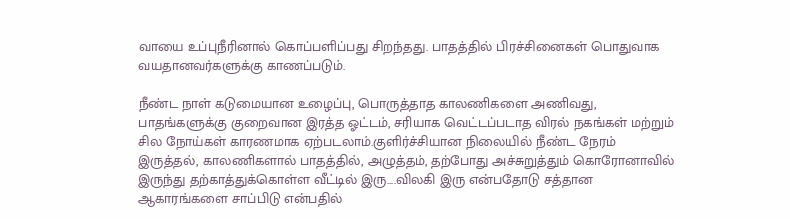வாயை உப்புநீரினால் கொப்பளிப்பது சிறந்தது. பாதத்தில் பிரச்சினைகள் பொதுவாக வயதானவர்களுக்கு காணப்படும்.

நீண்ட நாள் கடுமையான உழைப்பு, பொருத்தாத காலணிகளை அணிவது, பாதங்களுக்கு குறைவான இரத்த ஓட்டம், சரியாக வெட்டப்படாத விரல் நகங்கள் மற்றும் சில நோய்கள் காரணமாக ஏற்படலாம்.குளிர்ச்சியான நிலையில் நீண்ட நேரம் இருத்தல், காலணிகளால் பாதத்தில், அழுத்தம், தற்போது அச்சுறுத்தும் கொரோனாவில் இருந்து தற்காத்துக்கொள்ள வீட்டில் இரு....விலகி இரு என்பதோடு சத்தான ஆகாரங்களை சாப்பிடு என்பதில்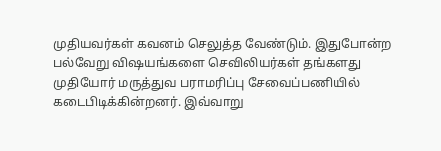முதியவர்கள் கவனம் செலுத்த வேண்டும். இதுபோன்ற பல்வேறு விஷயங்களை செவிலியர்கள் தங்களது முதியோர் மருத்துவ பராமரிப்பு சேவைப்பணியில் கடைபிடிக்கின்றனர். இவ்வாறு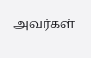அவர்கள்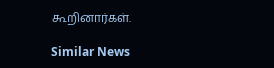கூறினார்கள்.

Similar News